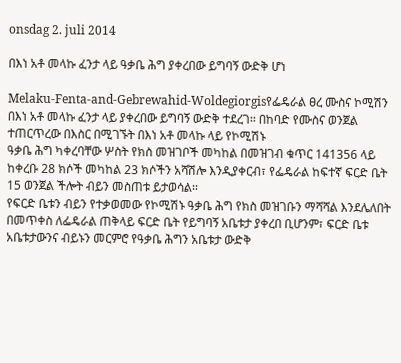onsdag 2. juli 2014

በእነ አቶ መላኩ ፈንታ ላይ ዓቃቤ ሕግ ያቀረበው ይግባኝ ውድቅ ሆነ

Melaku-Fenta-and-Gebrewahid-Woldegiorgisየፌዴራል ፀረ ሙስና ኮሚሽን በእነ አቶ መላኩ ፈንታ ላይ ያቀረበው ይግባኝ ውድቅ ተደረገ፡፡ በከባድ የሙስና ወንጀል ተጠርጥረው በእስር በሚገኙት በእነ አቶ መላኩ ላይ የኮሚሽኑ
ዓቃቤ ሕግ ካቀረባቸው ሦስት የክስ መዝገቦች መካከል በመዝገብ ቁጥር 141356 ላይ ከቀረቡ 28 ክሶች መካከል 23 ክሶችን አሻሽሎ እንዲያቀርብ፣ የፌዴራል ከፍተኛ ፍርድ ቤት 15 ወንጀል ችሎት ብይን መስጠቱ ይታወሳል፡፡
የፍርድ ቤቱን ብይን የተቃወመው የኮሚሽኑ ዓቃቤ ሕግ የክስ መዝገቡን ማሻሻል እንደሌለበት በመጥቀስ ለፌዴራል ጠቅላይ ፍርድ ቤት የይግባኝ አቤቱታ ያቀረበ ቢሆንም፣ ፍርድ ቤቱ አቤቱታውንና ብይኑን መርምሮ የዓቃቤ ሕግን አቤቱታ ውድቅ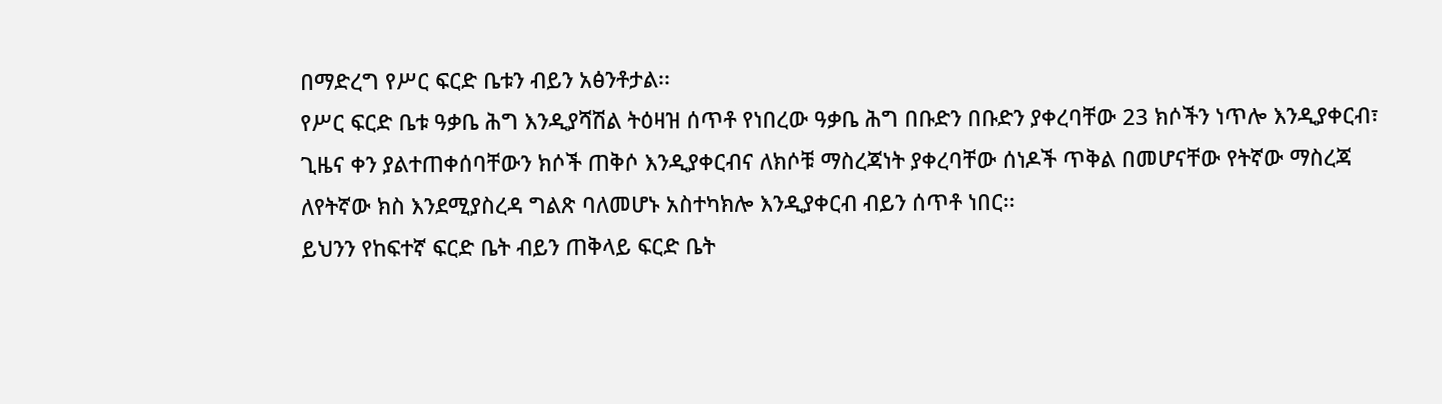በማድረግ የሥር ፍርድ ቤቱን ብይን አፅንቶታል፡፡
የሥር ፍርድ ቤቱ ዓቃቤ ሕግ እንዲያሻሽል ትዕዛዝ ሰጥቶ የነበረው ዓቃቤ ሕግ በቡድን በቡድን ያቀረባቸው 23 ክሶችን ነጥሎ እንዲያቀርብ፣ ጊዜና ቀን ያልተጠቀሰባቸውን ክሶች ጠቅሶ እንዲያቀርብና ለክሶቹ ማስረጃነት ያቀረባቸው ሰነዶች ጥቅል በመሆናቸው የትኛው ማስረጃ ለየትኛው ክስ እንደሚያስረዳ ግልጽ ባለመሆኑ አስተካክሎ እንዲያቀርብ ብይን ሰጥቶ ነበር፡፡
ይህንን የከፍተኛ ፍርድ ቤት ብይን ጠቅላይ ፍርድ ቤት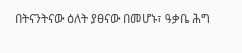በትናንትናው ዕለት ያፀናው በመሆኑ፣ ዓቃቤ ሕግ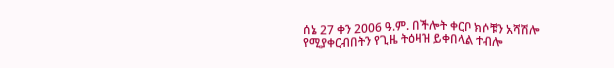ሰኔ 27 ቀን 2006 ዓ.ም. በችሎት ቀርቦ ክሶቹን አሻሽሎ የሚያቀርብበትን የጊዜ ትዕዛዝ ይቀበላል ተብሎ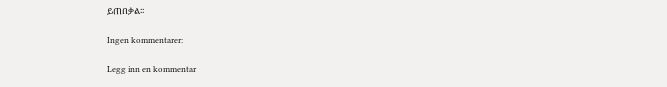ይጠበቃል፡፡

Ingen kommentarer:

Legg inn en kommentar